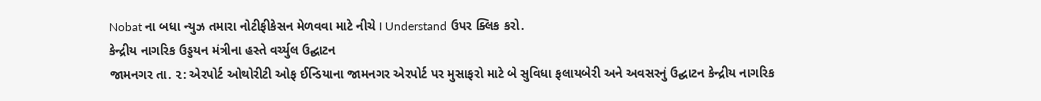Nobat ના બધા ન્યુઝ તમારા નોટીફીકેસન મેળવવા માટે નીચે I Understand ઉપર ક્લિક કરો.
કેન્દ્રીય નાગરિક ઉડ્ડયન મંત્રીના હસ્તે વર્ચ્યુલ ઉદ્ઘાટન
જામનગર તા. ૨: એરપોર્ટ ઓથોરીટી ઓફ ઈન્ડિયાના જામનગર એરપોર્ટ પર મુસાફરો માટે બે સુવિધા ફલાયબેરી અને અવસરનું ઉદ્ઘાટન કેન્દ્રીય નાગરિક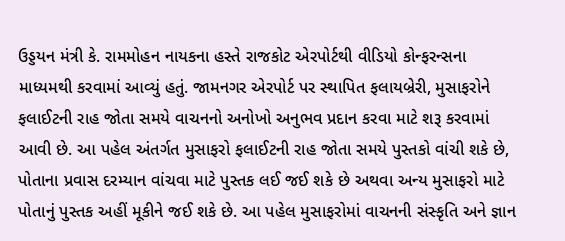ઉડ્ડયન મંત્રી કે. રામમોહન નાયકના હસ્તે રાજકોટ એરપોર્ટથી વીડિયો કોન્ફરન્સના માધ્યમથી કરવામાં આવ્યું હતું. જામનગર એરપોર્ટ પર સ્થાપિત ફલાયબ્રેરી, મુસાફરોને ફલાઈટની રાહ જોતા સમયે વાચનનો અનોખો અનુભવ પ્રદાન કરવા માટે શરૂ કરવામાં આવી છે. આ પહેલ અંતર્ગત મુસાફરો ફલાઈટની રાહ જોતા સમયે પુસ્તકો વાંચી શકે છે, પોતાના પ્રવાસ દરમ્યાન વાંચવા માટે પુસ્તક લઈ જઈ શકે છે અથવા અન્ય મુસાફરો માટે પોતાનું પુસ્તક અહીં મૂકીને જઈ શકે છે. આ પહેલ મુસાફરોમાં વાચનની સંસ્કૃતિ અને જ્ઞાન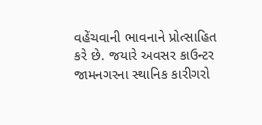વહેંચવાની ભાવનાને પ્રોત્સાહિત કરે છે. જયારે અવસર કાઉન્ટર જામનગરના સ્થાનિક કારીગરો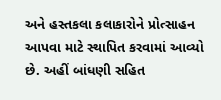અને હસ્તકલા કલાકારોને પ્રોત્સાહન આપવા માટે સ્થાપિત કરવામાં આવ્યો છે. અહીં બાંધણી સહિત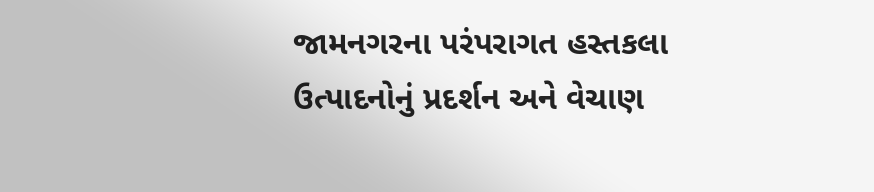જામનગરના પરંપરાગત હસ્તકલા ઉત્પાદનોનું પ્રદર્શન અને વેચાણ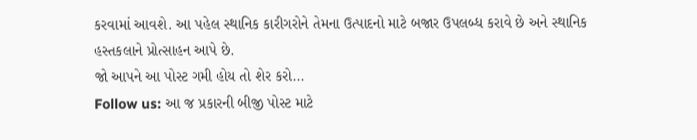કરવામાં આવશે. આ પહેલ સ્થાનિક કારીગરોને તેમના ઉત્પાદનો માટે બજાર ઉપલબ્ધ કરાવે છે અને સ્થાનિક હસ્તકલાને પ્રોત્સાહન આપે છે.
જો આપને આ પોસ્ટ ગમી હોય તો શેર કરો...
Follow us: આ જ પ્રકારની બીજી પોસ્ટ માટે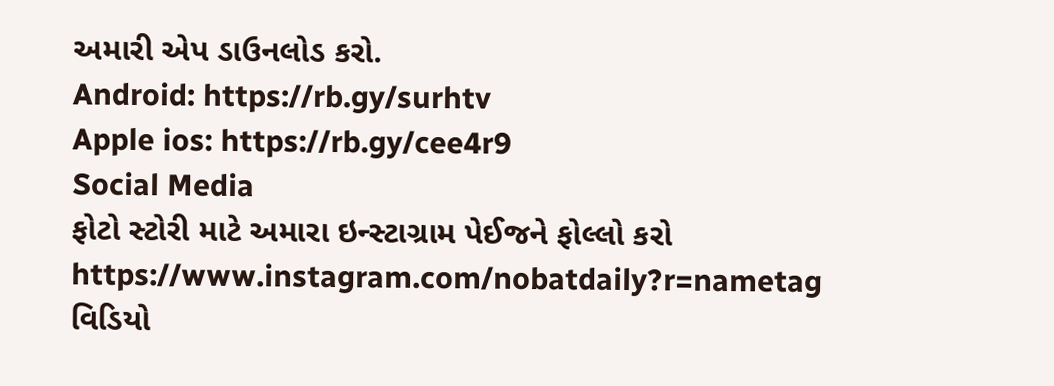અમારી એપ ડાઉનલોડ કરો.
Android: https://rb.gy/surhtv
Apple ios: https://rb.gy/cee4r9
Social Media
ફોટો સ્ટોરી માટે અમારા ઇન્સ્ટાગ્રામ પેઈજને ફોલ્લો કરો
https://www.instagram.com/nobatdaily?r=nametag
વિડિયો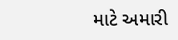માટે અમારી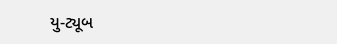યુ-ટ્યૂબ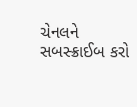ચેનલને સબસ્ક્રાઈબ કરો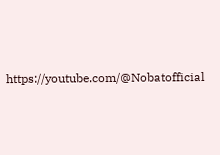https://youtube.com/@Nobatofficial